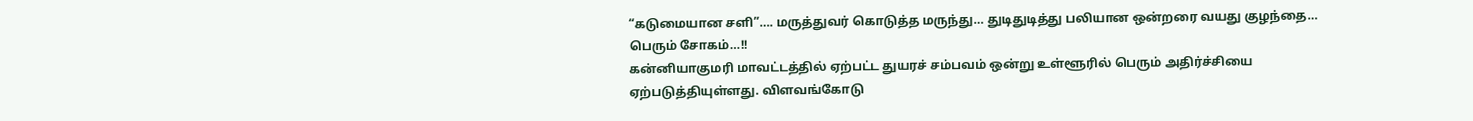“கடுமையான சளி”…. மருத்துவர் கொடுத்த மருந்து… துடிதுடித்து பலியான ஒன்றரை வயது குழந்தை… பெரும் சோகம்…!!
கன்னியாகுமரி மாவட்டத்தில் ஏற்பட்ட துயரச் சம்பவம் ஒன்று உள்ளூரில் பெரும் அதிர்ச்சியை ஏற்படுத்தியுள்ளது. விளவங்கோடு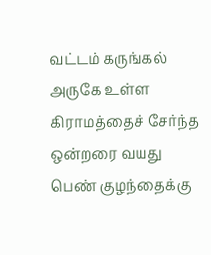வட்டம் கருங்கல் அருகே உள்ள கிராமத்தைச் சேர்ந்த ஒன்றரை வயது பெண் குழந்தைக்கு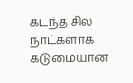கடந்த சில நாட்களாக கடுமையான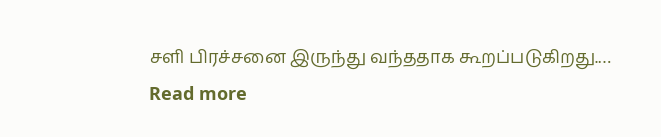சளி பிரச்சனை இருந்து வந்ததாக கூறப்படுகிறது.…
Read more